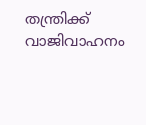തന്ത്രിക്ക് വാജിവാഹനം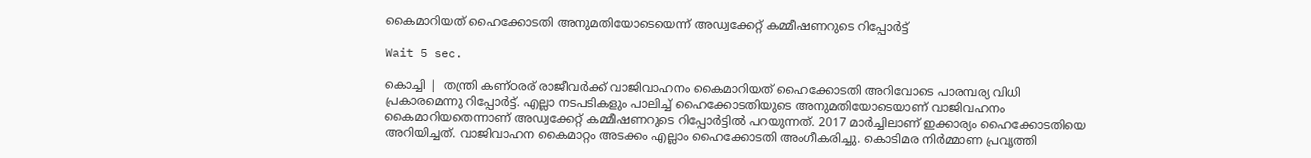കൈമാറിയത് ഹൈക്കോടതി അനുമതിയോടെയെന്ന് അഡ്വക്കേറ്റ് കമ്മീഷണറുടെ റിപ്പോര്‍ട്ട്

Wait 5 sec.

കൊച്ചി |  തന്ത്രി കണ്ഠരര് രാജീവര്‍ക്ക് വാജിവാഹനം കൈമാറിയത് ഹൈക്കോടതി അറിവോടെ പാരമ്പര്യ വിധി പ്രകാരമെന്നു റിപ്പോര്‍ട്ട്. എല്ലാ നടപടികളും പാലിച്ച് ഹൈക്കോടതിയുടെ അനുമതിയോടെയാണ് വാജിവഹനം കൈമാറിയതെന്നാണ് അഡ്വക്കേറ്റ് കമ്മീഷണറുടെ റിപ്പോര്‍ട്ടില്‍ പറയുന്നത്. 2017 മാര്‍ച്ചിലാണ് ഇക്കാര്യം ഹൈക്കോടതിയെ അറിയിച്ചത്. വാജിവാഹന കൈമാറ്റം അടക്കം എല്ലാം ഹൈക്കോടതി അംഗീകരിച്ചു. കൊടിമര നിര്‍മ്മാണ പ്രവൃത്തി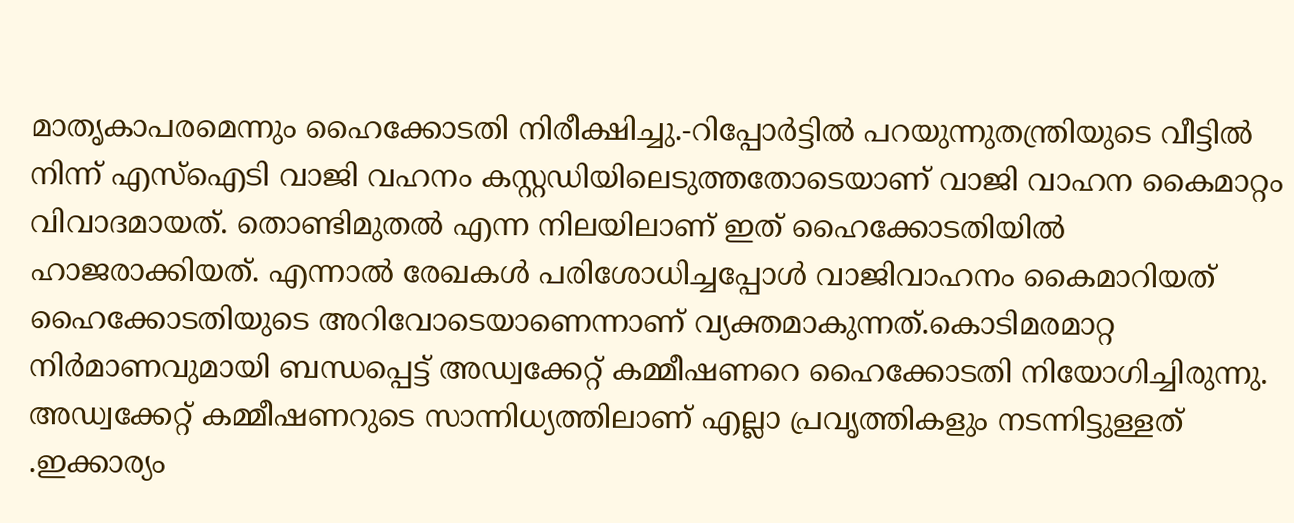മാതൃകാപരമെന്നും ഹൈക്കോടതി നിരീക്ഷിച്ചു.-റിപ്പോര്‍ട്ടില്‍ പറയുന്നുതന്ത്രിയുടെ വീട്ടില്‍ നിന്ന് എസ്ഐടി വാജി വഹനം കസ്റ്റഡിയിലെടുത്തതോടെയാണ് വാജി വാഹന കൈമാറ്റം വിവാദമായത്. തൊണ്ടിമുതല്‍ എന്ന നിലയിലാണ് ഇത് ഹൈക്കോടതിയില്‍ ഹാജരാക്കിയത്. എന്നാല്‍ രേഖകള്‍ പരിശോധിച്ചപ്പോള്‍ വാജിവാഹനം കൈമാറിയത് ഹൈക്കോടതിയുടെ അറിവോടെയാണെന്നാണ് വ്യക്തമാകുന്നത്.കൊടിമരമാറ്റ നിര്‍മാണവുമായി ബന്ധപ്പെട്ട് അഡ്വക്കേറ്റ് കമ്മീഷണറെ ഹൈക്കോടതി നിയോഗിച്ചിരുന്നു. അഡ്വക്കേറ്റ് കമ്മീഷണറുടെ സാന്നിധ്യത്തിലാണ് എല്ലാ പ്രവൃത്തികളും നടന്നിട്ടുള്ളത് .ഇക്കാര്യം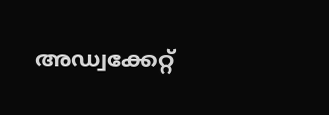അഡ്വക്കേറ്റ്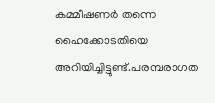കമ്മീഷണര്‍ തന്നെ ഹൈക്കോടതിയെ അറിയിച്ചിട്ടുണ്ട്.പരമ്പരാഗത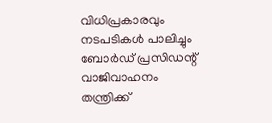വിധിപ്രകാരവും നടപടികള്‍ പാലിച്ചും ബോര്‍ഡ് പ്രസിഡന്റ് വാജിവാഹനം തന്ത്രിക്ക്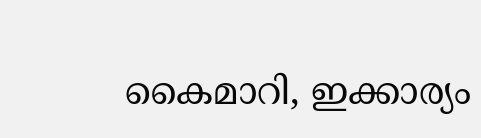കൈമാറി, ഇക്കാര്യം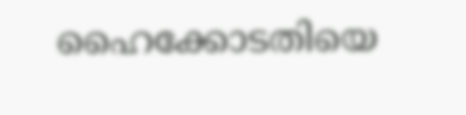ഹൈക്കോടതിയെ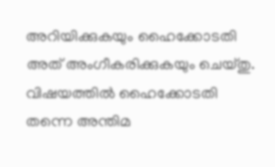അറിയിക്കുകയും ഹൈക്കോടതി അത് അംഗീകരിക്കുകയും ചെയ്തു. വിഷയത്തില്‍ ഹൈക്കോടതി തന്നെ അന്തിമ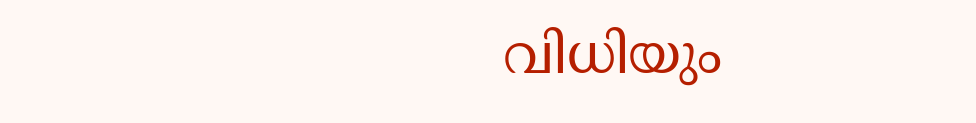വിധിയും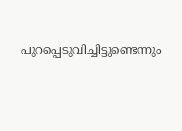പുറപ്പെടുവിച്ചിട്ടുണ്ടെന്നും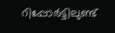റിപ്പോര്‍ട്ടിലുണ്ട്